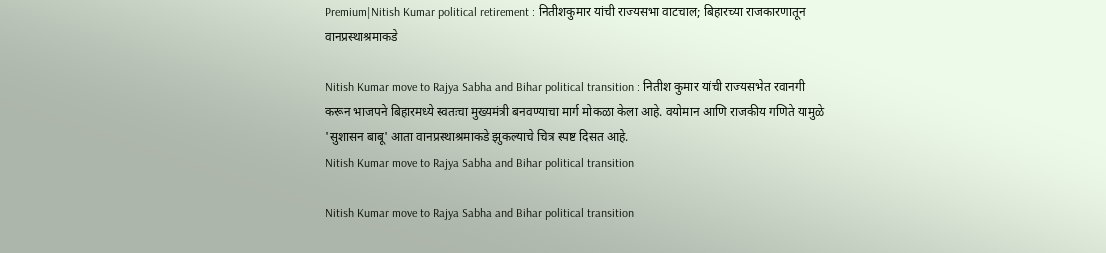Premium|Nitish Kumar political retirement : नितीशकुमार यांची राज्यसभा वाटचाल; बिहारच्या राजकारणातून वानप्रस्थाश्रमाकडे

Nitish Kumar move to Rajya Sabha and Bihar political transition : नितीश कुमार यांची राज्यसभेत रवानगी करून भाजपने बिहारमध्ये स्वतःचा मुख्यमंत्री बनवण्याचा मार्ग मोकळा केला आहे. वयोमान आणि राजकीय गणिते यामुळे 'सुशासन बाबू' आता वानप्रस्थाश्रमाकडे झुकल्याचे चित्र स्पष्ट दिसत आहे.
Nitish Kumar move to Rajya Sabha and Bihar political transition

Nitish Kumar move to Rajya Sabha and Bihar political transition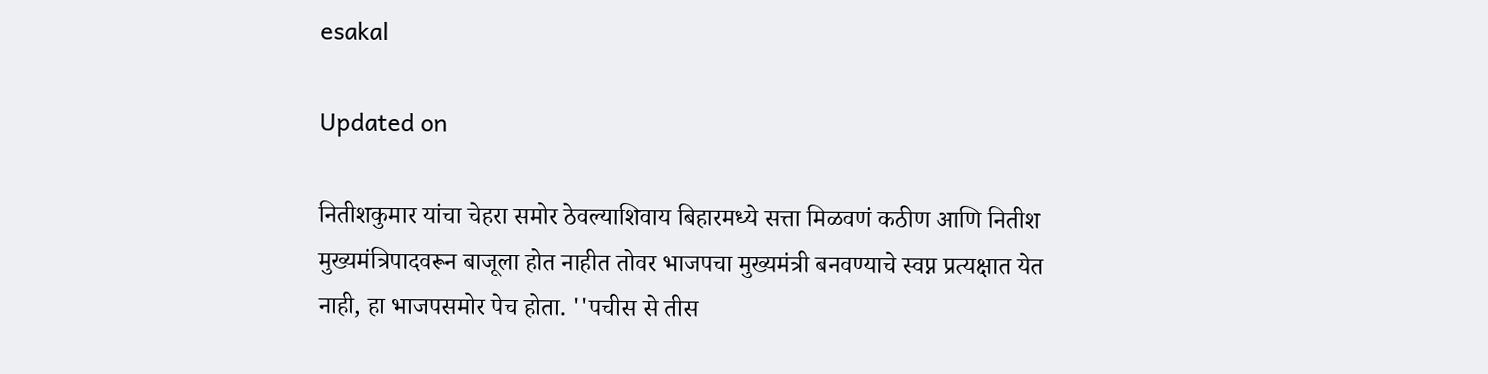esakal

Updated on

नितीशकुमार यांचा चेहरा समोर ठेवल्याशिवाय बिहारमध्ये सत्ता मिळवणं कठीण आणि नितीश मुख्यमंत्रिपादवरून बाजूला होत नाहीत तोवर भाजपचा मुख्यमंत्री बनवण्याचे स्वप्न प्रत्यक्षात येत नाही, हा भाजपसमोर पेच होता. ''पचीस से तीस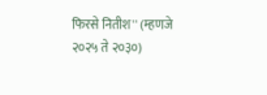फिरसे नितीश'' (म्हणजे २०२५ ते २०३०)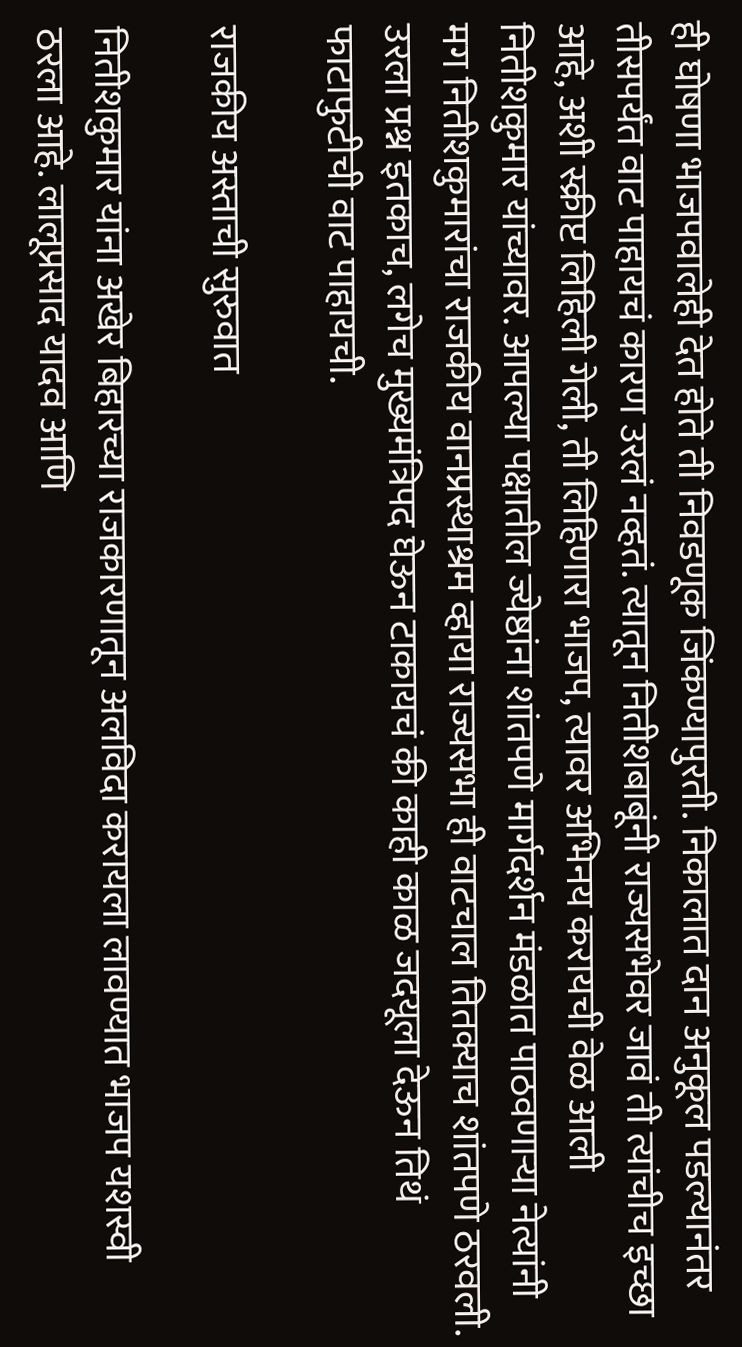ही घोषणा भाजपवालेही देत होते ती निवडणूक जिंकण्यापुरती. निकालात दान अनुकूल पडल्यानंतर तीसपर्यंत वाट पाहायचं कारण उरलं नव्हतं. त्यातून नितीशबाबूंनी राज्यसभेवर जावं ती त्यांचीच इच्छा आहे, अशी स्क्रीप्ट लिहिली गेली, ती लिहिणारा भाजप, त्यावर अभिनय करायची वेळ आली नितीशकुमार यांच्यावर. आपल्या पक्षातील ज्येष्ठांना शांतपणे मार्गदर्शन मंडळात पाठवणाऱ्या नेत्यांनी मग नितीशकुमारांचा राजकीय वानप्रस्थाश्रम व्हाया राज्यसभा ही वाटचाल तितक्याच शांतपणे ठरवली. उरला प्रश्न इतकाच, लगेच मुख्यमंत्रिपद घेऊन टाकायचं की काही काळ जदयूला देऊन तिथं फाटाफुटीची वाट पाहायची.

राजकीय अस्ताची सुरुवात

नितीशकुमार यांना अखेर बिहारच्या राजकारणातून अलविदा करायला लावण्यात भाजप यशस्वी ठरला आहे. लालूप्रसाद यादव आणि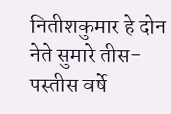नितीशकुमार हे दोन नेते सुमारे तीस-पस्तीस वर्षे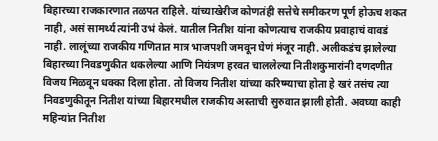बिहारच्या राजकारणात तळपत राहिले. यांच्याखेरीज कोणतंही सत्तेचे समीकरण पूर्ण होऊच शकत नाही, असं सामर्थ्य त्यांनी उभं केलं. यातील नितीश यांना कोणत्याच राजकीय प्रवाहाचं वावडं नाही. लालूंच्या राजकीय गणितात मात्र भाजपशी जमवून घेणं मंजूर नाही. अलीकडंच झालेल्या बिहारच्या निवडणुकीत थकलेल्या आणि नियंत्रण हरवत चाललेल्या नितीशकुमारांनी दणदणीत विजय मिळवून धक्का दिला होता. तो विजय नितीश यांच्या करिष्म्याचा होता हे खरं तसंच त्या निवडणुकीतून नितीश यांच्या बिहारमधील राजकीय अस्ताची सुरुवात झाली होती. अवघ्या काही महिन्यांत नितीश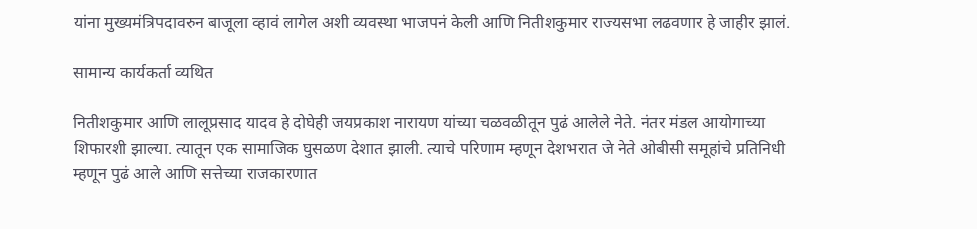यांना मुख्यमंत्रिपदावरुन बाजूला व्हावं लागेल अशी व्यवस्था भाजपनं केली आणि नितीशकुमार राज्यसभा लढवणार हे जाहीर झालं.

सामान्य कार्यकर्ता व्यथित

नितीशकुमार आणि लालूप्रसाद यादव हे दोघेही जयप्रकाश नारायण यांच्या चळवळीतून पुढं आलेले नेते. नंतर मंडल आयोगाच्या शिफारशी झाल्या. त्यातून एक सामाजिक घुसळण देशात झाली. त्याचे परिणाम म्हणून देशभरात जे नेते ओबीसी समूहांचे प्रतिनिधी म्हणून पुढं आले आणि सत्तेच्या राजकारणात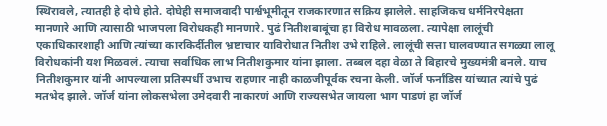स्थिरावले, त्यातही हे दोघे होते. दोघेही समाजवादी पार्श्वभूमीतून राजकारणात सक्रिय झालेले. साहजिकच धर्मनिरपेक्षता मानणारे आणि त्यासाठी भाजपला विरोधकही मानणारे. पुढं नितीशबाबूंचा हा विरोध मावळला. त्यापेक्षा लालूंची एकाधिकारशाही आणि त्यांच्या कारकिर्दीतील भ्रष्टाचार याविरोधात नितीश उभे राहिले. लालूंची सत्ता घालवण्यात सगळ्या लालू विरोधकांनी यश मिळवलं. त्याचा सर्वाधिक लाभ नितीशकुमार यांना झाला. तब्बल दहा वेळा ते बिहारचे मुख्यमंत्री बनले. याच नितीशकुमार यांनी आपल्याला प्रतिस्पर्धी उभाच राहणार नाही काळजीपूर्वक रचना केली. जॉर्ज फर्नांडिस यांच्यात त्यांचे पुढं मतभेद झाले. जॉर्ज यांना लोकसभेला उमेदवारी नाकारणं आणि राज्यसभेत जायला भाग पाडणं हा जॉर्ज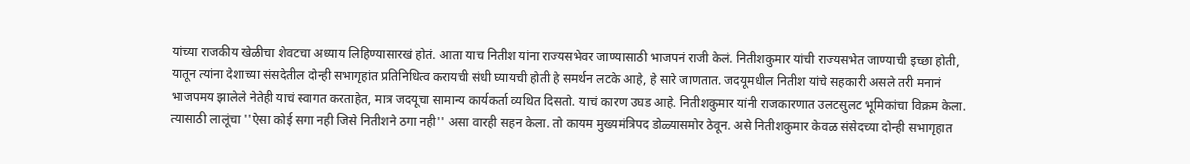यांच्या राजकीय खेळीचा शेवटचा अध्याय लिहिण्यासारखं होतं. आता याच नितीश यांना राज्यसभेवर जाण्यासाठी भाजपनं राजी केलं. नितीशकुमार यांची राज्यसभेत जाण्याची इच्छा होती, यातून त्यांना देशाच्या संसदेतील दोन्ही सभागृहांत प्रतिनिधित्व करायची संधी घ्यायची होती हे समर्थन लटके आहे, हे सारे जाणतात. जदयूमधील नितीश यांचे सहकारी असले तरी मनानं भाजपमय झालेले नेतेही याचं स्वागत करताहेत, मात्र जदयूचा सामान्य कार्यकर्ता व्यथित दिसतो. याचं कारण उघड आहे. नितीशकुमार यांनी राजकारणात उलटसुलट भूमिकांचा विक्रम केला. त्यासाठी लालूंचा ''ऐसा कोई सगा नही जिसे नितीशने ठगा नही'' असा वारही सहन केला. तो कायम मुख्यमंत्रिपद डोळ्यासमोर ठेवून. असे नितीशकुमार केवळ संसेदच्या दोन्ही सभागृहात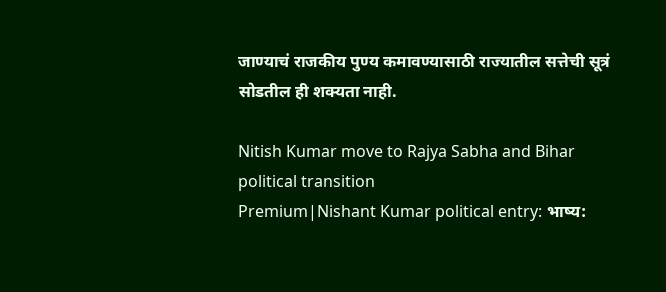जाण्याचं राजकीय पुण्य कमावण्यासाठी राज्यातील सत्तेची सूत्रं सोडतील ही शक्यता नाही.

Nitish Kumar move to Rajya Sabha and Bihar political transition
Premium|Nishant Kumar political entry: भाष्य: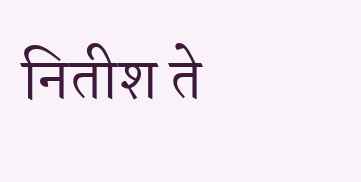नितीश ते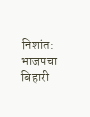निशांत: भाजपचा बिहारी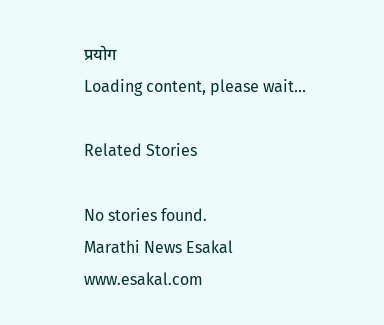प्रयोग
Loading content, please wait...

Related Stories

No stories found.
Marathi News Esakal
www.esakal.com